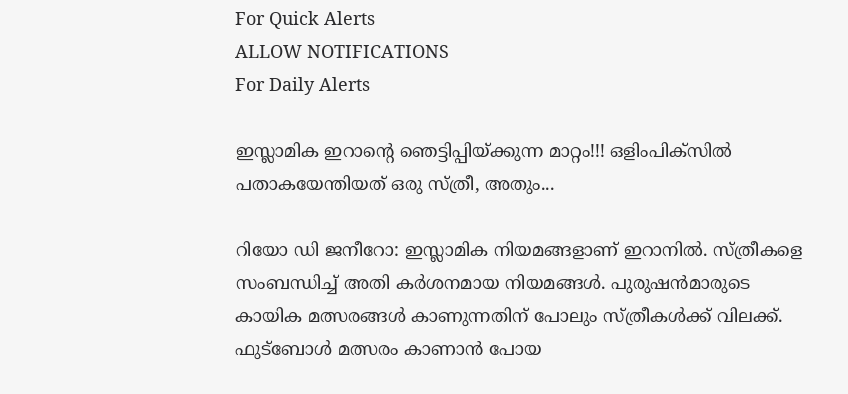For Quick Alerts
ALLOW NOTIFICATIONS
For Daily Alerts

ഇസ്ലാമിക ഇറാന്റെ ഞെട്ടിപ്പിയ്ക്കുന്ന മാറ്റം!!! ഒളിംപിക്‌സില്‍ പതാകയേന്തിയത് ഒരു സ്ത്രീ, അതും...

റിയോ ഡി ജനീറോ: ഇസ്ലാമിക നിയമങ്ങളാണ് ഇറാനില്‍. സ്ത്രീകളെ സംബന്ധിച്ച് അതി കര്‍ശനമായ നിയമങ്ങള്‍. പുരുഷന്‍മാരുടെ കായിക മത്സരങ്ങള്‍ കാണുന്നതിന് പോലും സ്ത്രീകള്‍ക്ക് വിലക്ക്. ഫുട്‌ബോള്‍ മത്സരം കാണാന്‍ പോയ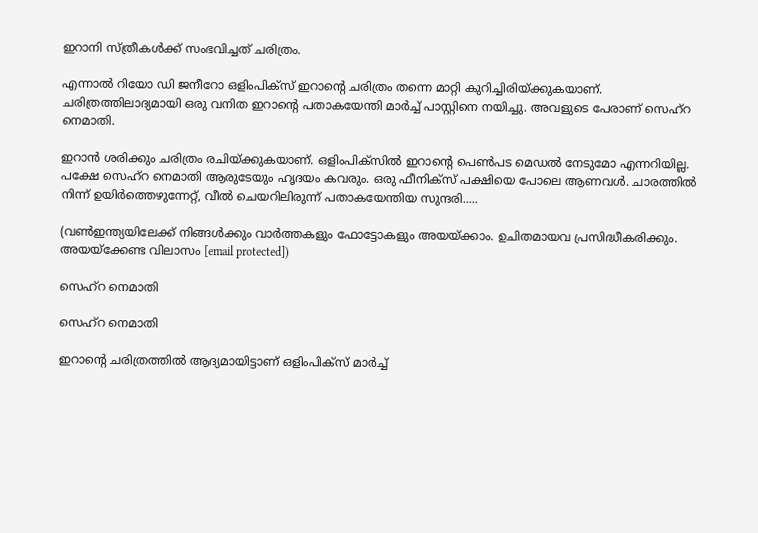ഇറാനി സ്ത്രീകള്‍ക്ക് സംഭവിച്ചത് ചരിത്രം.

എന്നാല്‍ റിയോ ഡി ജനീറോ ഒളിംപിക്‌സ് ഇറാന്റെ ചരിത്രം തന്നെ മാറ്റി കുറിച്ചിരിയ്ക്കുകയാണ്. ചരിത്രത്തിലാദ്യമായി ഒരു വനിത ഇറാന്റെ പതാകയേന്തി മാര്‍ച്ച് പാസ്റ്റിനെ നയിച്ചു. അവളുടെ പേരാണ് സെഹ്‌റ നെമാതി.

ഇറാന്‍ ശരിക്കും ചരിത്രം രചിയ്ക്കുകയാണ്. ഒളിംപിക്‌സില്‍ ഇറാന്റെ പെണ്‍പട മെഡല്‍ നേടുമോ എന്നറിയില്ല. പക്ഷേ സെഹ്‌റ നെമാതി ആരുടേയും ഹൃദയം കവരും. ഒരു ഫീനിക്‌സ് പക്ഷിയെ പോലെ ആണവള്‍. ചാരത്തില്‍ നിന്ന് ഉയിര്‍ത്തെഴുന്നേറ്റ്, വീല്‍ ചെയറിലിരുന്ന് പതാകയേന്തിയ സുന്ദരി.....

(വണ്‍ഇന്ത്യയിലേക്ക് നിങ്ങള്‍ക്കും വാര്‍ത്തകളും ഫോട്ടോകളും അയയ്ക്കാം. ഉചിതമായവ പ്രസിദ്ധീകരിക്കും. അയയ്ക്കേണ്ട വിലാസം [email protected])

സെഹ്‌റ നെമാതി

സെഹ്‌റ നെമാതി

ഇറാന്റെ ചരിത്രത്തില്‍ ആദ്യമായിട്ടാണ് ഒളിംപിക്‌സ് മാര്‍ച്ച്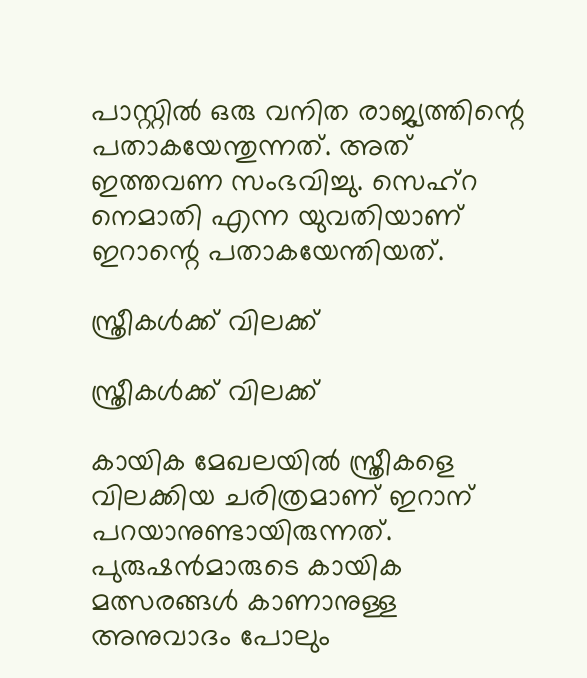പാസ്റ്റില്‍ ഒരു വനിത രാജ്യത്തിന്റെ പതാകയേന്തുന്നത്. അത് ഇത്തവണ സംഭവിച്ചു. സെഹ്‌റ നെമാതി എന്ന യുവതിയാണ് ഇറാന്റെ പതാകയേന്തിയത്.

സ്ത്രീകള്‍ക്ക് വിലക്ക്

സ്ത്രീകള്‍ക്ക് വിലക്ക്

കായിക മേഖലയില്‍ സ്ത്രീകളെ വിലക്കിയ ചരിത്രമാണ് ഇറാന് പറയാനുണ്ടായിരുന്നത്. പുരുഷന്‍മാരുടെ കായിക മത്സരങ്ങള്‍ കാണാനുള്ള അനുവാദം പോലും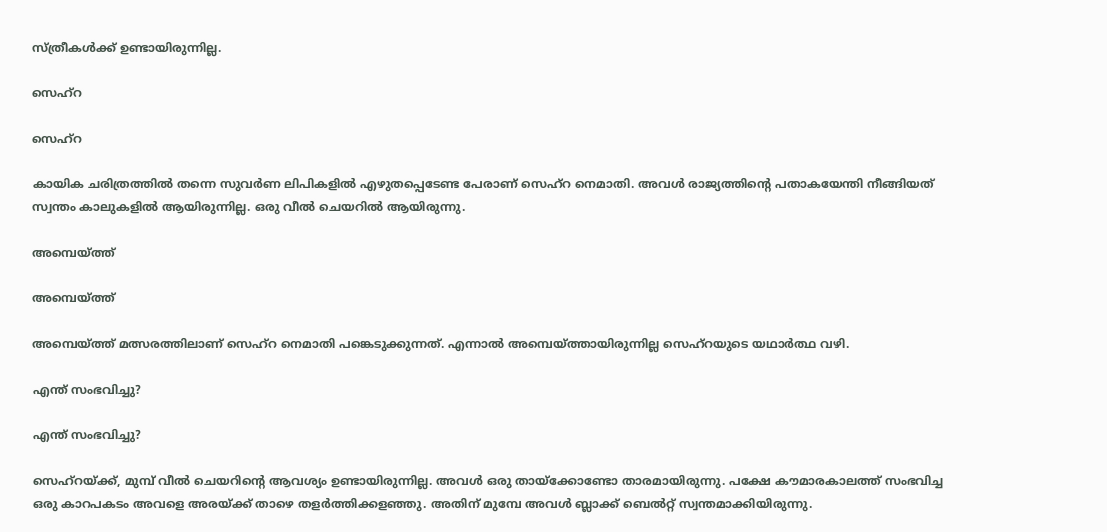സ്ത്രീകള്‍ക്ക് ഉണ്ടായിരുന്നില്ല.

സെഹ്‌റ

സെഹ്‌റ

കായിക ചരിത്രത്തില്‍ തന്നെ സുവര്‍ണ ലിപികളില്‍ എഴുതപ്പെടേണ്ട പേരാണ് സെഹ്‌റ നെമാതി. അവള്‍ രാജ്യത്തിന്റെ പതാകയേന്തി നീങ്ങിയത് സ്വന്തം കാലുകളില്‍ ആയിരുന്നില്ല. ഒരു വീല്‍ ചെയറില്‍ ആയിരുന്നു.

അമ്പെയ്ത്ത്

അമ്പെയ്ത്ത്

അമ്പെയ്ത്ത് മത്സരത്തിലാണ് സെഹ്‌റ നെമാതി പങ്കെടുക്കുന്നത്. എന്നാല്‍ അമ്പെയ്ത്തായിരുന്നില്ല സെഹ്‌റയുടെ യഥാര്‍ത്ഥ വഴി.

എന്ത് സംഭവിച്ചു?

എന്ത് സംഭവിച്ചു?

സെഹ്‌റയ്ക്ക്, മുമ്പ് വീല്‍ ചെയറിന്റെ ആവശ്യം ഉണ്ടായിരുന്നില്ല. അവള്‍ ഒരു തായ്‌ക്കോണ്ടോ താരമായിരുന്നു. പക്ഷേ കൗമാരകാലത്ത് സംഭവിച്ച ഒരു കാറപകടം അവളെ അരയ്ക്ക് താഴെ തളര്‍ത്തിക്കളഞ്ഞു. അതിന് മുമ്പേ അവള്‍ ബ്ലാക്ക് ബെല്‍റ്റ് സ്വന്തമാക്കിയിരുന്നു.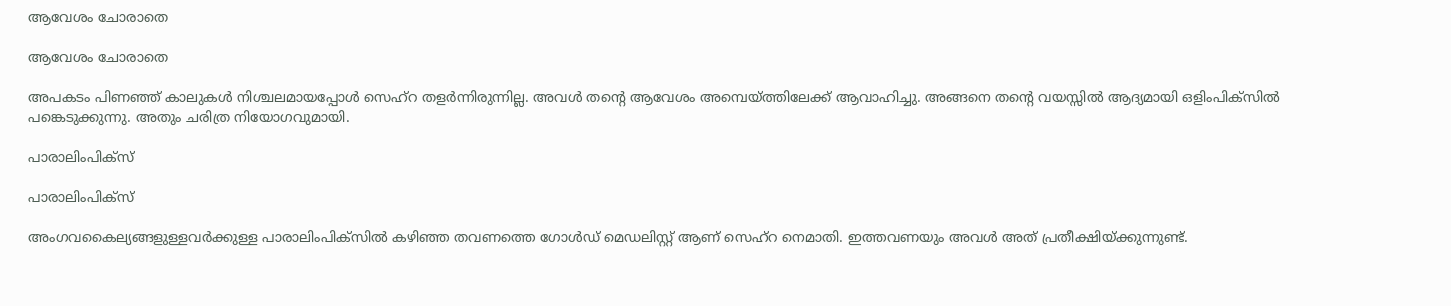ആവേശം ചോരാതെ

ആവേശം ചോരാതെ

അപകടം പിണഞ്ഞ് കാലുകള്‍ നിശ്ചലമായപ്പോള്‍ സെഹ്‌റ തളര്‍ന്നിരുന്നില്ല. അവള്‍ തന്റെ ആവേശം അമ്പെയ്ത്തിലേക്ക് ആവാഹിച്ചു. അങ്ങനെ തന്റെ വയസ്സില്‍ ആദ്യമായി ഒളിംപിക്‌സില്‍ പങ്കെടുക്കുന്നു. അതും ചരിത്ര നിയോഗവുമായി.

പാരാലിംപിക്‌സ്

പാരാലിംപിക്‌സ്

അംഗവകൈല്യങ്ങളുള്ളവര്‍ക്കുള്ള പാരാലിംപിക്സില്‍ കഴിഞ്ഞ തവണത്തെ ഗോള്‍ഡ് മെഡലിസ്റ്റ് ആണ് സെഹ്‌റ നെമാതി. ഇത്തവണയും അവള്‍ അത് പ്രതീക്ഷിയ്ക്കുന്നുണ്ട്.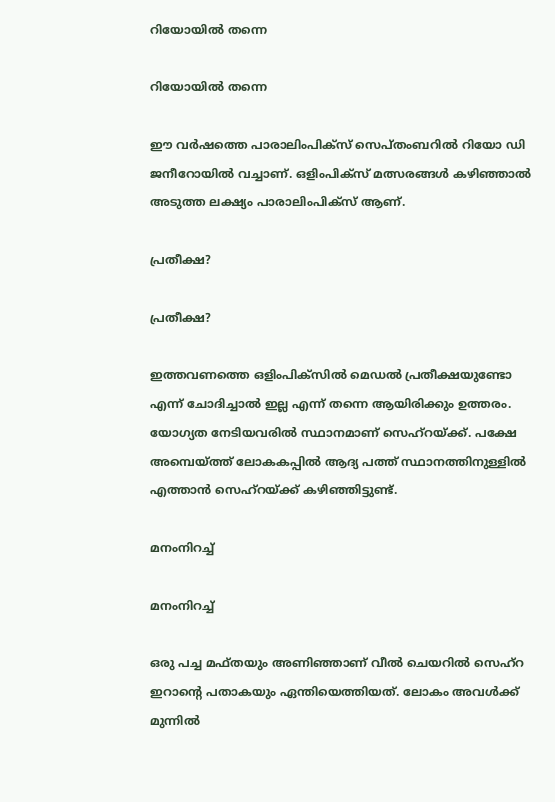റിയോയില്‍ തന്നെ

റിയോയില്‍ തന്നെ

ഈ വര്‍ഷത്തെ പാരാലിംപിക്‌സ് സെപ്തംബറില്‍ റിയോ ഡി ജനീറോയില്‍ വച്ചാണ്. ഒളിംപിക്‌സ് മത്സരങ്ങള്‍ കഴിഞ്ഞാല്‍ അടുത്ത ലക്ഷ്യം പാരാലിംപിക്‌സ് ആണ്.

പ്രതീക്ഷ?

പ്രതീക്ഷ?

ഇത്തവണത്തെ ഒളിംപിക്‌സില്‍ മെഡല്‍ പ്രതീക്ഷയുണ്ടോ എന്ന് ചോദിച്ചാല്‍ ഇല്ല എന്ന് തന്നെ ആയിരിക്കും ഉത്തരം. യോഗ്യത നേടിയവരില്‍ സ്ഥാനമാണ് സെഹ്‌റയ്ക്ക്. പക്ഷേ അമ്പെയ്ത്ത് ലോകകപ്പില്‍ ആദ്യ പത്ത് സ്ഥാനത്തിനുള്ളില്‍ എത്താന്‍ സെഹ്‌റയ്ക്ക് കഴിഞ്ഞിട്ടുണ്ട്.

മനംനിറച്ച്

മനംനിറച്ച്

ഒരു പച്ച മഫ്തയും അണിഞ്ഞാണ് വീല്‍ ചെയറില്‍ സെഹ്‌റ ഇറാന്റെ പതാകയും ഏന്തിയെത്തിയത്. ലോകം അവള്‍ക്ക് മുന്നില്‍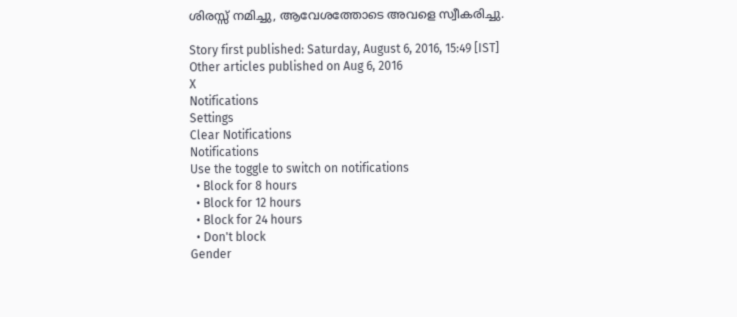ശിരസ്സ് നമിച്ചു, ആവേശത്തോടെ അവളെ സ്വീകരിച്ചു.

Story first published: Saturday, August 6, 2016, 15:49 [IST]
Other articles published on Aug 6, 2016
X
Notifications
Settings
Clear Notifications
Notifications
Use the toggle to switch on notifications
  • Block for 8 hours
  • Block for 12 hours
  • Block for 24 hours
  • Don't block
Gender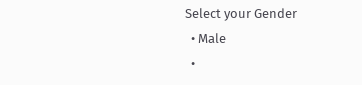Select your Gender
  • Male
  •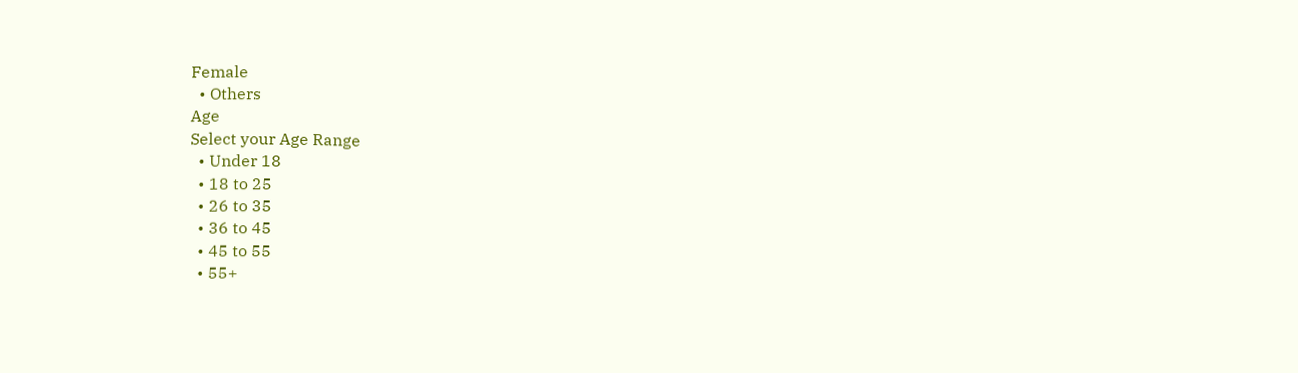Female
  • Others
Age
Select your Age Range
  • Under 18
  • 18 to 25
  • 26 to 35
  • 36 to 45
  • 45 to 55
  • 55+